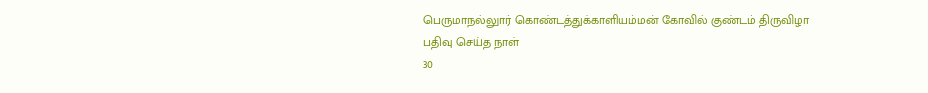பெருமாநல்லுார் கொண்டத்துக்காளியம்மன் கோவில் குண்டம் திருவிழா
பதிவு செய்த நாள்
30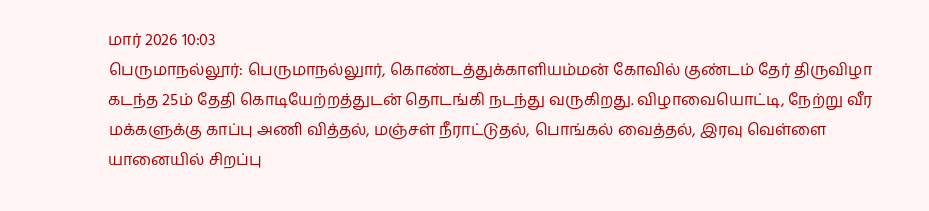மார் 2026 10:03
பெருமாநல்லூர்: பெருமாநல்லுார், கொண்டத்துக்காளியம்மன் கோவில் குண்டம் தேர் திருவிழா கடந்த 25ம் தேதி கொடியேற்றத்துடன் தொடங்கி நடந்து வருகிறது. விழாவையொட்டி, நேற்று வீர மக்களுக்கு காப்பு அணி வித்தல், மஞ்சள் நீராட்டுதல், பொங்கல் வைத்தல், இரவு வெள்ளை யானையில் சிறப்பு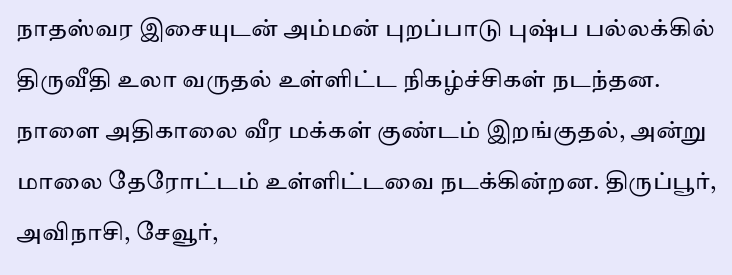நாதஸ்வர இசையுடன் அம்மன் புறப்பாடு புஷ்ப பல்லக்கில் திருவீதி உலா வருதல் உள்ளிட்ட நிகழ்ச்சிகள் நடந்தன. நாளை அதிகாலை வீர மக்கள் குண்டம் இறங்குதல், அன்று மாலை தேரோட்டம் உள்ளிட்டவை நடக்கின்றன. திருப்பூர், அவிநாசி, சேவூர்,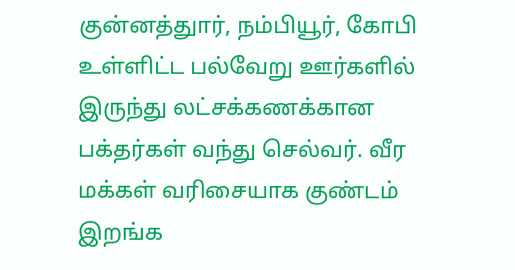குன்னத்துார், நம்பியூர், கோபி உள்ளிட்ட பல்வேறு ஊர்களில் இருந்து லட்சக்கணக்கான பக்தர்கள் வந்து செல்வர். வீர மக்கள் வரிசையாக குண்டம் இறங்க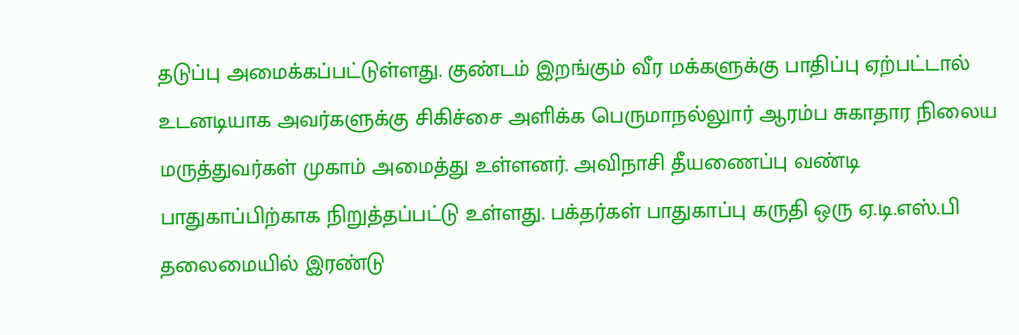தடுப்பு அமைக்கப்பட்டுள்ளது. குண்டம் இறங்கும் வீர மக்களுக்கு பாதிப்பு ஏற்பட்டால் உடனடியாக அவர்களுக்கு சிகிச்சை அளிக்க பெருமாநல்லுார் ஆரம்ப சுகாதார நிலைய மருத்துவர்கள் முகாம் அமைத்து உள்ளனர். அவிநாசி தீயணைப்பு வண்டி பாதுகாப்பிற்காக நிறுத்தப்பட்டு உள்ளது. பக்தர்கள் பாதுகாப்பு கருதி ஒரு ஏ.டி.எஸ்.பி தலைமையில் இரண்டு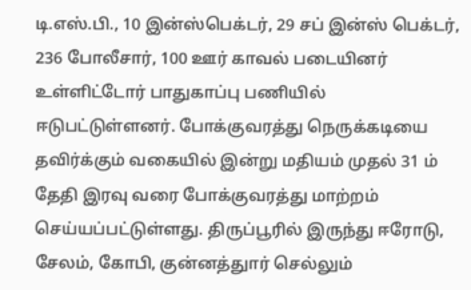டி.எஸ்.பி., 10 இன்ஸ்பெக்டர், 29 சப் இன்ஸ் பெக்டர், 236 போலீசார், 100 ஊர் காவல் படையினர் உள்ளிட்டோர் பாதுகாப்பு பணியில் ஈடுபட்டுள்ளனர். போக்குவரத்து நெருக்கடியை தவிர்க்கும் வகையில் இன்று மதியம் முதல் 31 ம் தேதி இரவு வரை போக்குவரத்து மாற்றம் செய்யப்பட்டுள்ளது. திருப்பூரில் இருந்து ஈரோடு, சேலம், கோபி, குன்னத்துார் செல்லும்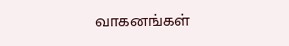வாகனங்கள்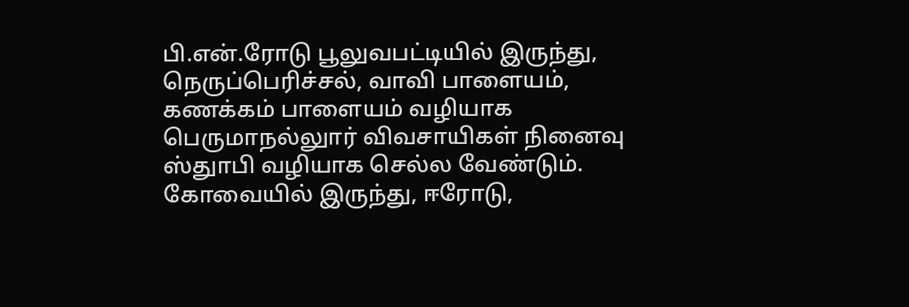பி.என்.ரோடு பூலுவபட்டியில் இருந்து, நெருப்பெரிச்சல், வாவி பாளையம், கணக்கம் பாளையம் வழியாக பெருமாநல்லுார் விவசாயிகள் நினைவு ஸ்துாபி வழியாக செல்ல வேண்டும். கோவையில் இருந்து, ஈரோடு,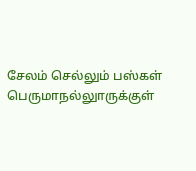சேலம் செல்லும் பஸ்கள் பெருமாநல்லுாருக்குள்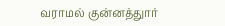வராமல் குன்னத்துார்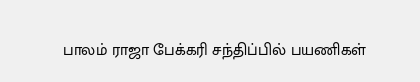பாலம் ராஜா பேக்கரி சந்திப்பில் பயணிகள்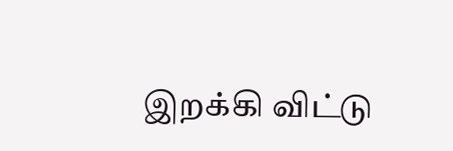இறக்கி விட்டு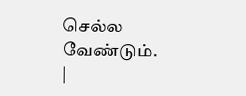செல்ல வேண்டும்.
|